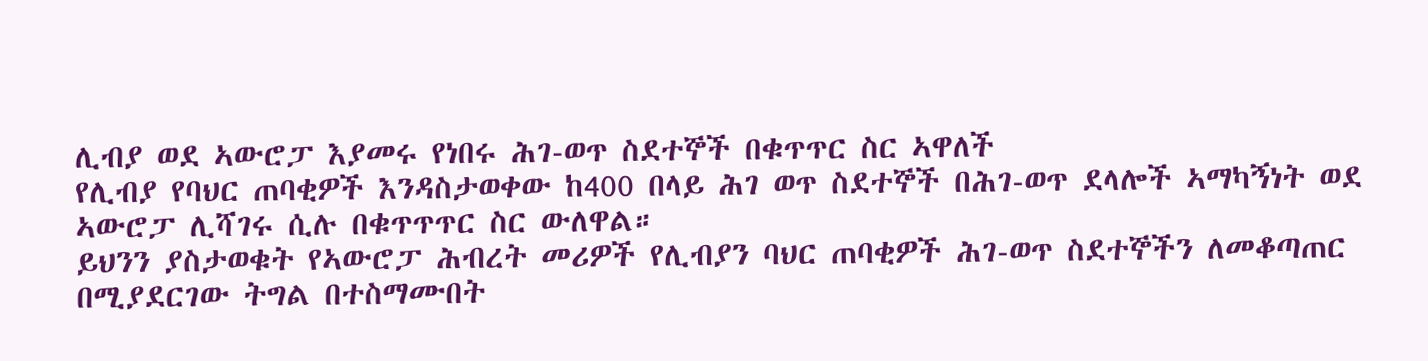ሊብያ ወደ ኣውሮፓ እያመሩ የነበሩ ሕገ-ወጥ ስደተኞች በቁጥጥር ስር ኣዋለች
የሊብያ የባህር ጠባቂዎች እንዳስታወቀው ከ400 በላይ ሕገ ወጥ ስደተኞች በሕገ-ወጥ ደላሎች ኣማካኝነት ወደ
ኣውሮፓ ሊሻገሩ ሲሉ በቁጥጥጥር ስር ውለዋል።
ይህንን ያስታወቁት የኣውሮፓ ሕብረት መሪዎች የሊብያን ባህር ጠባቂዎች ሕገ-ወጥ ስደተኞችን ለመቆጣጠር
በሚያደርገው ትግል በተስማሙበት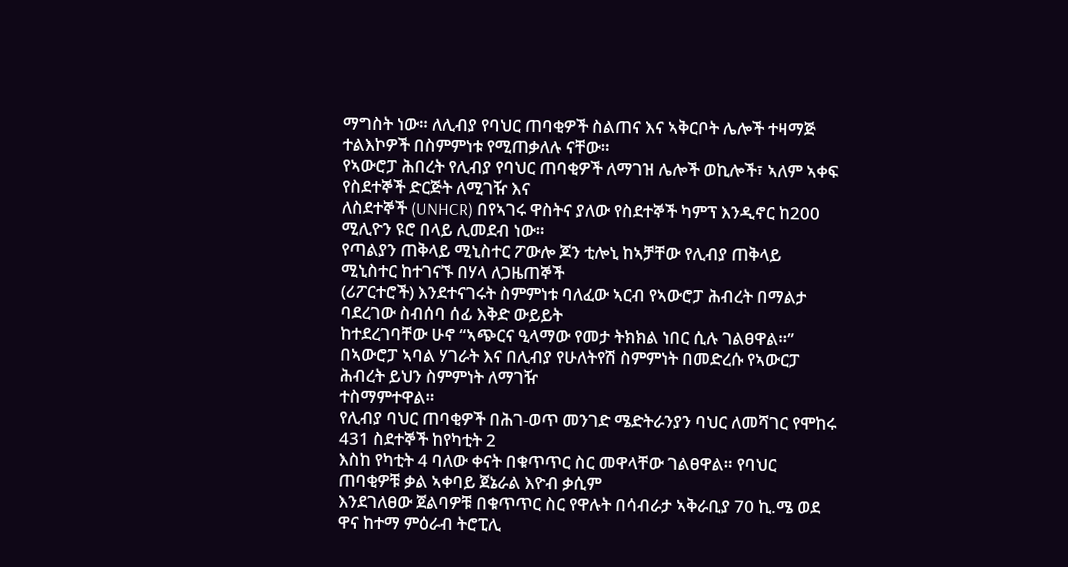ማግስት ነው። ለሊብያ የባህር ጠባቂዎች ስልጠና እና ኣቅርቦት ሌሎች ተዛማጅ
ተልእኮዎች በስምምነቱ የሚጠቃለሉ ናቸው።
የኣውሮፓ ሕበረት የሊብያ የባህር ጠባቂዎች ለማገዝ ሌሎች ወኪሎች፣ ኣለም ኣቀፍ የስደተኞች ድርጅት ለሚገዥ እና
ለስደተኞች (UNHCR) በየኣገሩ ዋስትና ያለው የስደተኞች ካምፕ እንዲኖር ከ200 ሚሊዮን ዩሮ በላይ ሊመደብ ነው።
የጣልያን ጠቅላይ ሚኒስተር ፖውሎ ጆን ቲሎኒ ከኣቻቸው የሊብያ ጠቅላይ ሚኒስተር ከተገናኙ በሃላ ለጋዜጠኞች
(ሪፖርተሮች) እንደተናገሩት ስምምነቱ ባለፈው ኣርብ የኣውሮፓ ሕብረት በማልታ ባደረገው ስብሰባ ሰፊ እቅድ ውይይት
ከተደረገባቸው ሁኖ “ኣጭርና ዒላማው የመታ ትክክል ነበር ሲሉ ገልፀዋል።”
በኣውሮፓ ኣባል ሃገራት እና በሊብያ የሁለትየሽ ስምምነት በመድረሱ የኣውርፓ ሕብረት ይህን ስምምነት ለማገዥ
ተስማምተዋል።
የሊብያ ባህር ጠባቂዎች በሕገ-ወጥ መንገድ ሜድትራንያን ባህር ለመሻገር የሞከሩ 431 ስደተኞች ከየካቲት 2
እስከ የካቲት 4 ባለው ቀናት በቁጥጥር ስር መዋላቸው ገልፀዋል። የባህር ጠባቂዎቹ ቃል ኣቀባይ ጀኔራል እዮብ ቃሲም
እንደገለፀው ጀልባዎቹ በቁጥጥር ስር የዋሉት በሳብራታ ኣቅራቢያ 70 ኪ.ሜ ወደ ዋና ከተማ ምዕራብ ትሮፒሊ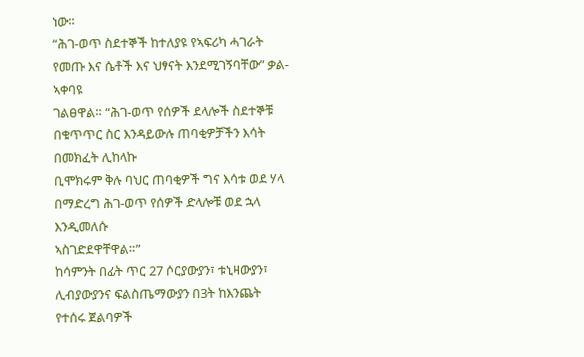ነው።
“ሕገ-ወጥ ስደተኞች ከተለያዩ የኣፍሪካ ሓገራት የመጡ እና ሴቶች እና ህፃናት እንደሚገኝባቸው” ቃል-ኣቀባዩ
ገልፀዋል። “ሕገ-ወጥ የሰዎች ደላሎች ስደተኞቹ በቁጥጥር ስር እንዳይውሉ ጠባቂዎቻችን እሳት በመክፈት ሊከላኩ
ቢሞክሩም ቅሉ ባህር ጠባቂዎች ግና እሳቱ ወደ ሃላ በማድረግ ሕገ-ወጥ የሰዎች ድላሎቹ ወደ ኋላ እንዲመለሱ
ኣስገድደዋቸዋል።”
ከሳምንት በፊት ጥር 27 ሶርያውያን፣ ቱኒዛውያን፣ ሊብያውያንና ፍልስጤማውያን በ3ት ከእንጨት የተሰሩ ጀልባዎች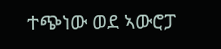ተጭነው ወደ ኣውሮፓ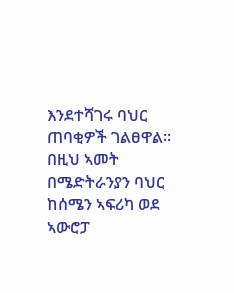እንደተሻገሩ ባህር ጠባቂዎች ገልፀዋል።
በዚህ ኣመት በሜድትራንያን ባህር ከሰሜን ኣፍሪካ ወደ ኣውሮፓ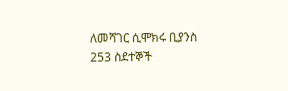ለመሻገር ሲሞክሩ ቢያንስ 253 ስደተኞች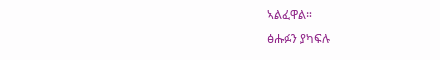ኣልፈዋል።
ፅሑፉን ያካፍሉ